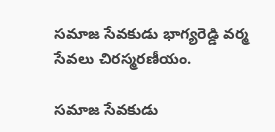సమాజ సేవకుడు భాగ్యరెడ్డి వర్మ సేవలు చిరస్మరణీయం.

సమాజ సేవకుడు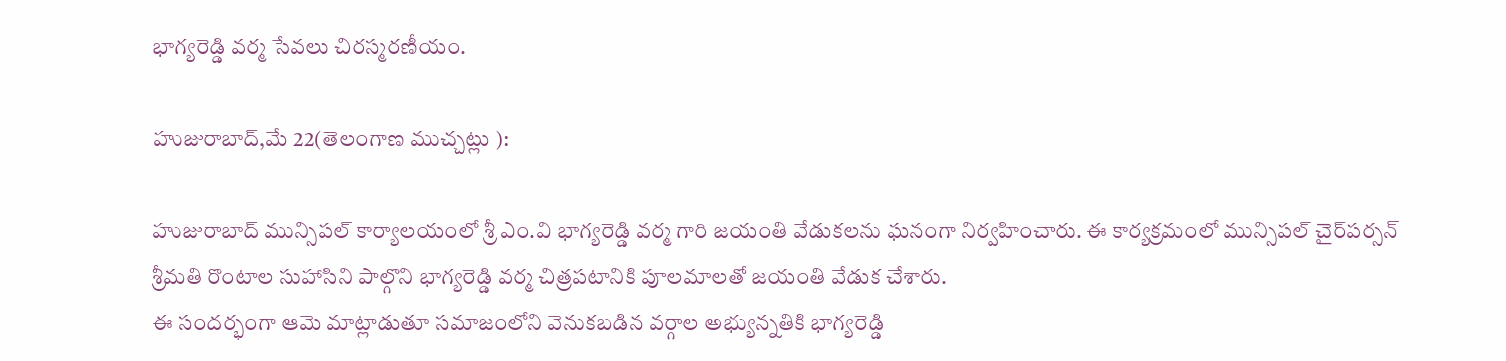భాగ్యరెడ్డి వర్మ సేవలు చిరస్మరణీయం.

హుజురాబాద్,మే 22(తెలంగాణ ముచ్చట్లు ):

హుజురాబాద్ మున్సిపల్ కార్యాలయంలో శ్రీ ఎం.వి భాగ్యరెడ్డి వర్మ గారి జయంతి వేడుకలను ఘనంగా నిర్వహించారు. ఈ కార్యక్రమంలో మున్సిపల్ చైర్‌పర్సన్ శ్రీమతి రొంటాల సుహాసిని పాల్గొని భాగ్యరెడ్డి వర్మ చిత్రపటానికి పూలమాలతో జయంతి వేడుక చేశారు.
ఈ సందర్భంగా ఆమె మాట్లాడుతూ సమాజంలోని వెనుకబడిన వర్గాల అభ్యున్నతికి భాగ్యరెడ్డి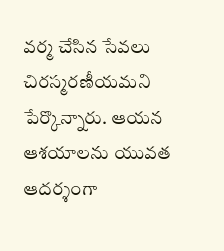వర్మ చేసిన సేవలు చిరస్మరణీయమని పేర్కొన్నారు. ఆయన ఆశయాలను యువత ఆదర్శంగా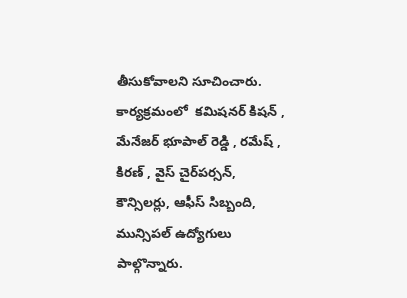తీసుకోవాలని సూచించారు.
కార్యక్రమంలో  కమిషనర్ కిషన్ , మేనేజర్ భూపాల్ రెడ్డి , రమేష్ , కిరణ్ , వైస్ చైర్‌పర్సన్, కౌన్సిలర్లు, ఆఫీస్ సిబ్బంది, మున్సిపల్ ఉద్యోగులు పాల్గొన్నారు.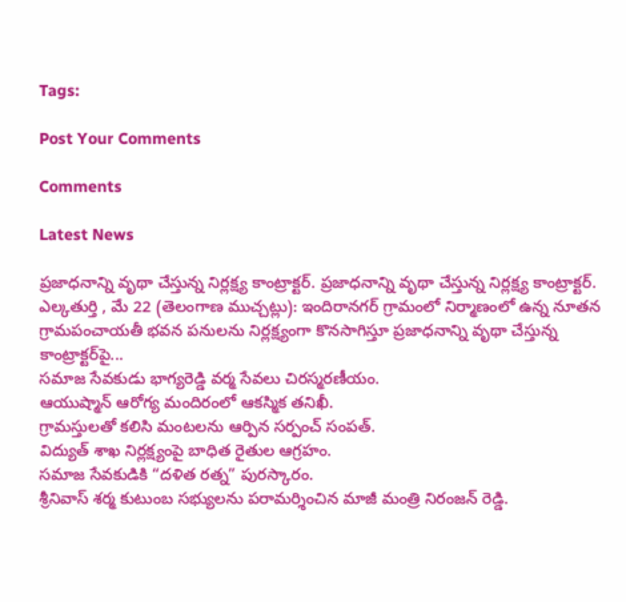Tags:

Post Your Comments

Comments

Latest News

ప్రజాధనాన్ని వృథా చేస్తున్న నిర్లక్ష్య కాంట్రాక్టర్. ప్రజాధనాన్ని వృథా చేస్తున్న నిర్లక్ష్య కాంట్రాక్టర్.
ఎల్కతుర్తి , మే 22 (తెలంగాణ ముచ్చట్లు): ఇందిరానగర్ గ్రామంలో నిర్మాణంలో ఉన్న నూతన గ్రామపంచాయతీ భవన పనులను నిర్లక్ష్యంగా కొనసాగిస్తూ ప్రజాధనాన్ని వృథా చేస్తున్న కాంట్రాక్టర్‌పై...
సమాజ సేవకుడు భాగ్యరెడ్డి వర్మ సేవలు చిరస్మరణీయం.
ఆయుష్మాన్ ఆరోగ్య మందిరంలో ఆకస్మిక తనిఖీ.
గ్రామస్తులతో కలిసి మంటలను ఆర్పిన సర్పంచ్ సంపత్.
విద్యుత్ శాఖ నిర్లక్ష్యంపై బాధిత రైతుల ఆగ్రహం.
సమాజ సేవకుడికి “దళిత రత్న” పురస్కారం.
శ్రీనివాస్ శర్మ కుటుంబ సభ్యులను పరామర్శించిన మాజీ మంత్రి నిరంజన్ రెడ్డి.